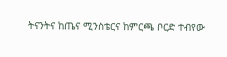ትናንትና ከጤና ሚንስቴርና ከምርጫ ቦርድ ተብየው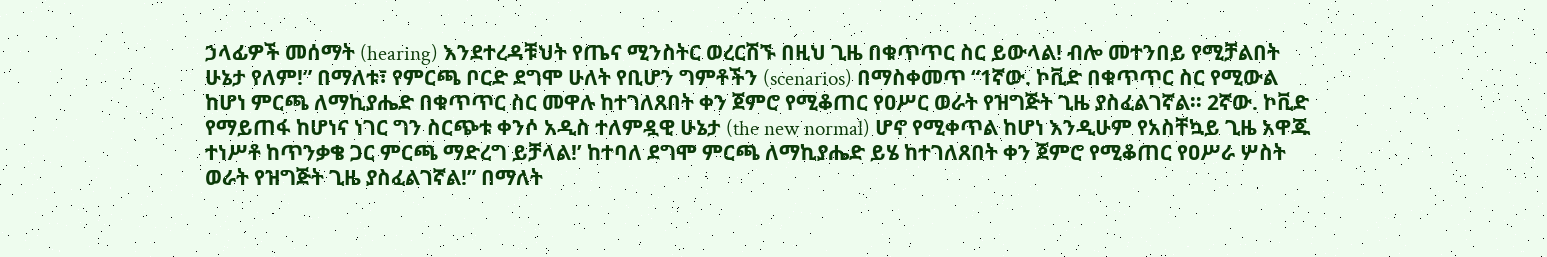ኃላፊዎች መሰማት (hearing) እንደተረዳቹህት የጤና ሚንስትር ወረርሽኙ በዚህ ጊዜ በቁጥጥር ስር ይውላል! ብሎ መተንበይ የሚቻልበት ሁኔታ የለም!” በማለቱ፣ የምርጫ ቦርድ ደግሞ ሁለት የቢሆን ግምቶችን (scenarios) በማስቀመጥ “1ኛው. ኮቪድ በቁጥጥር ስር የሚውል ከሆነ ምርጫ ለማኪያሔድ በቁጥጥር ስር መዋሉ ከተገለጸበት ቀን ጀምሮ የሚቆጠር የዐሥር ወራት የዝግጅት ጊዜ ያስፈልገኛል፡፡ 2ኛው. ኮቪድ የማይጠፋ ከሆነና ነገር ግን ስርጭቱ ቀንሶ አዲስ ተለምዷዊ ሁኔታ (the new normal) ሆኖ የሚቀጥል ከሆነ እንዲሁም የአስቸኳይ ጊዜ አዋጁ ተነሥቶ ከጥንቃቄ ጋር ምርጫ ማድረግ ይቻላል!’ ከተባለ ደግሞ ምርጫ ለማኪያሔድ ይሄ ከተገለጸበት ቀን ጀምሮ የሚቆጠር የዐሥራ ሦስት ወራት የዝግጅት ጊዜ ያስፈልገኛል!” በማለት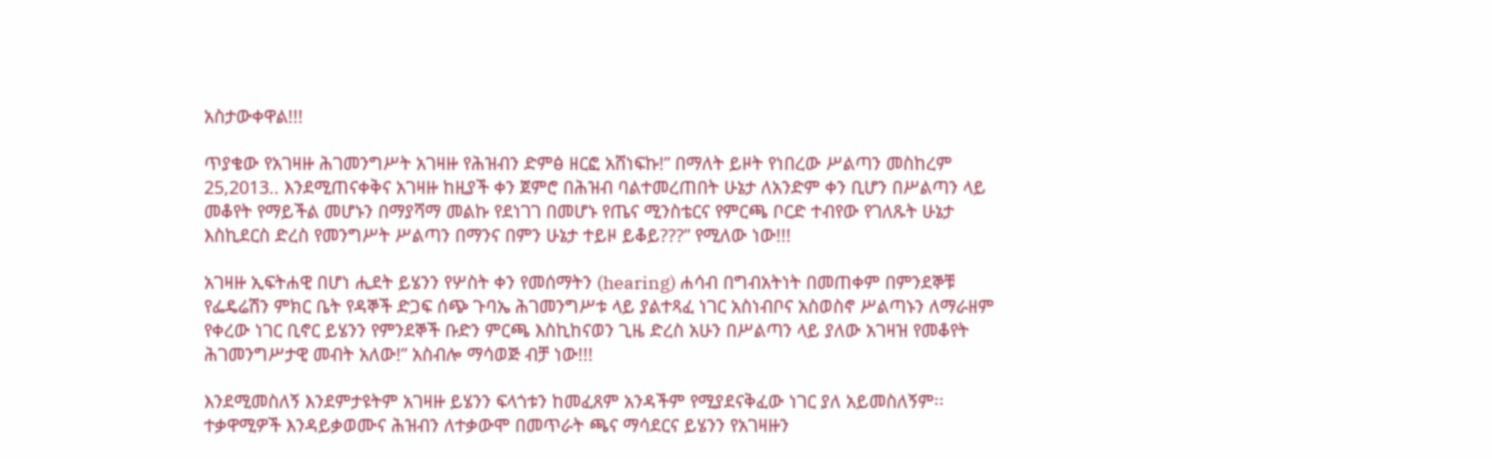አስታውቀዋል!!!

ጥያቄው የአገዛዙ ሕገመንግሥት አገዛዙ የሕዝብን ድምፅ ዘርፎ አሸነፍኩ!” በማለት ይዞት የነበረው ሥልጣን መስከረም 25,2013.. እንደሚጠናቀቅና አገዛዙ ከዚያች ቀን ጀምሮ በሕዝብ ባልተመረጠበት ሁኔታ ለአንድም ቀን ቢሆን በሥልጣን ላይ መቆየት የማይችል መሆኑን በማያሻማ መልኩ የደነገገ በመሆኑ የጤና ሚንስቴርና የምርጫ ቦርድ ተብየው የገለጹት ሁኔታ እስኪደርስ ድረስ የመንግሥት ሥልጣን በማንና በምን ሁኔታ ተይዞ ይቆይ???” የሚለው ነው!!!

አገዛዙ ኢፍትሐዊ በሆነ ሒደት ይሄንን የሦስት ቀን የመሰማትን (hearing) ሐሳብ በግብአትነት በመጠቀም በምንደኞቹ የፌዴሬሽን ምክር ቤት የዳኞች ድጋፍ ሰጭ ጉባኤ ሕገመንግሥቱ ላይ ያልተጻፈ ነገር አስነብቦና አስወስኖ ሥልጣኑን ለማራዘም የቀረው ነገር ቢኖር ይሄንን የምንደኞች ቡድን ምርጫ እስኪከናወን ጊዜ ድረስ አሁን በሥልጣን ላይ ያለው አገዛዝ የመቆየት ሕገመንግሥታዊ መብት አለው!” አስብሎ ማሳወጅ ብቻ ነው!!!

እንደሚመስለኝ እንደምታዩትም አገዛዙ ይሄንን ፍላጎቱን ከመፈጸም አንዳችም የሚያደናቅፈው ነገር ያለ አይመስለኝም፡፡ ተቃዋሚዎች እንዳይቃወሙና ሕዝብን ለተቃውሞ በመጥራት ጫና ማሳደርና ይሄንን የአገዛዙን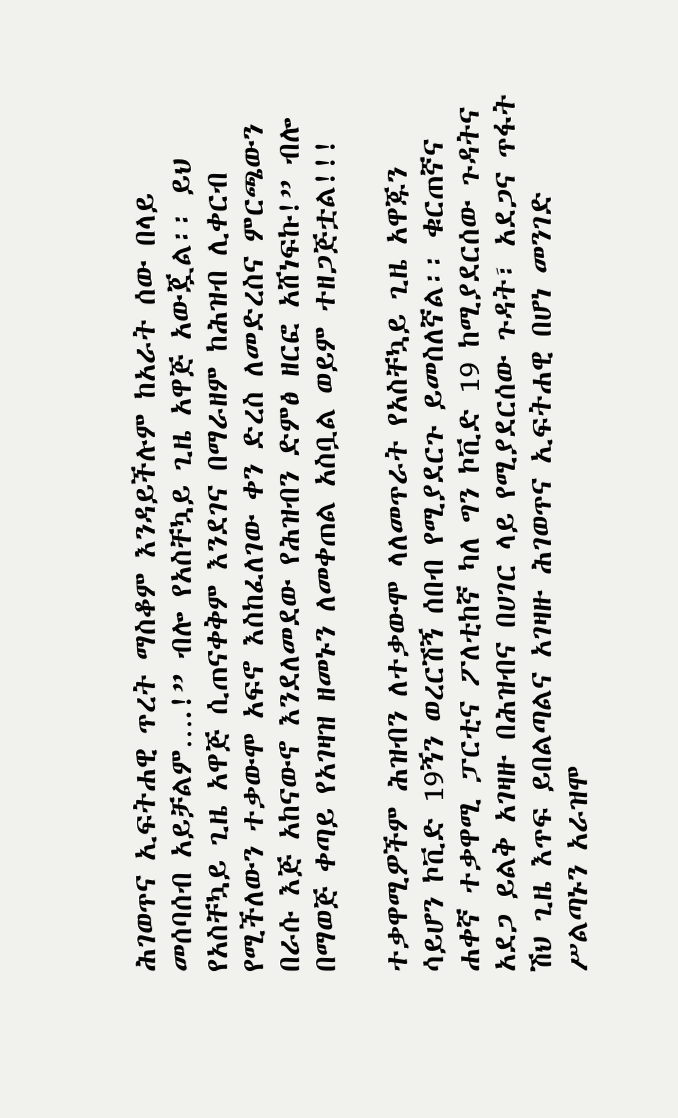ሕገወጥና ኢፍትሐዊ ጥረት ማስቆም እንዳይችሉም ከአራት ሰው በላይ መሰባሰብ አይቻልም….!” ብሎ የአስቸኳይ ጊዜ አዋጅ አውጇል፡፡ ይህ የአስቸኳይ ጊዜ አዋጅ ሲጠናቀቅም እንደገና በማራዘም ከሕዝብ ሊቀርብ የሚችለውን ተቃውሞ አፍኖ እስከፈለገው ቀን ድረስ ለመድረስና ምርጫውን በራሱ እጅ አከናውኖ እንደለመደው የሕዝብን ድምፅ ዘርፎ አሸነፍኩ!” ብሎ በማወጅ ቀጣይ የአገዛዝ ዘመኑን ለመቀጠል አስቧል ወይም ተዘጋጅቷል!!!

ተቃዋሚዎችም ሕዝብን ለተቃውሞ ላለመጥራት የአስቸኳይ ጊዜ አዋጁን ሳይሆን ኮቪድ 19ኝን ወረርሽኝ ሰበብ የሚያደርጉ ይመስለኛል፡፡ ቁርጠኛና ሐቀኛ ተቃዋሚ ፓርቲና ፖለቲከኛ ካለ ግን ኮቪድ 19 ከሚያደርሰው ጉዳትና አደጋ ይልቅ አገዛዙ በሕዝብና በሀገር ላይ የሚያደርሰው ጉዳት፣ አደጋና ጥፋት ሽህ ጊዜ እጥፍ ይበልጣልና አገዛዙ ሕገወጥና ኢፍትሐዊ በሆነ መንገድ ሥልጣኑን አራዝሞ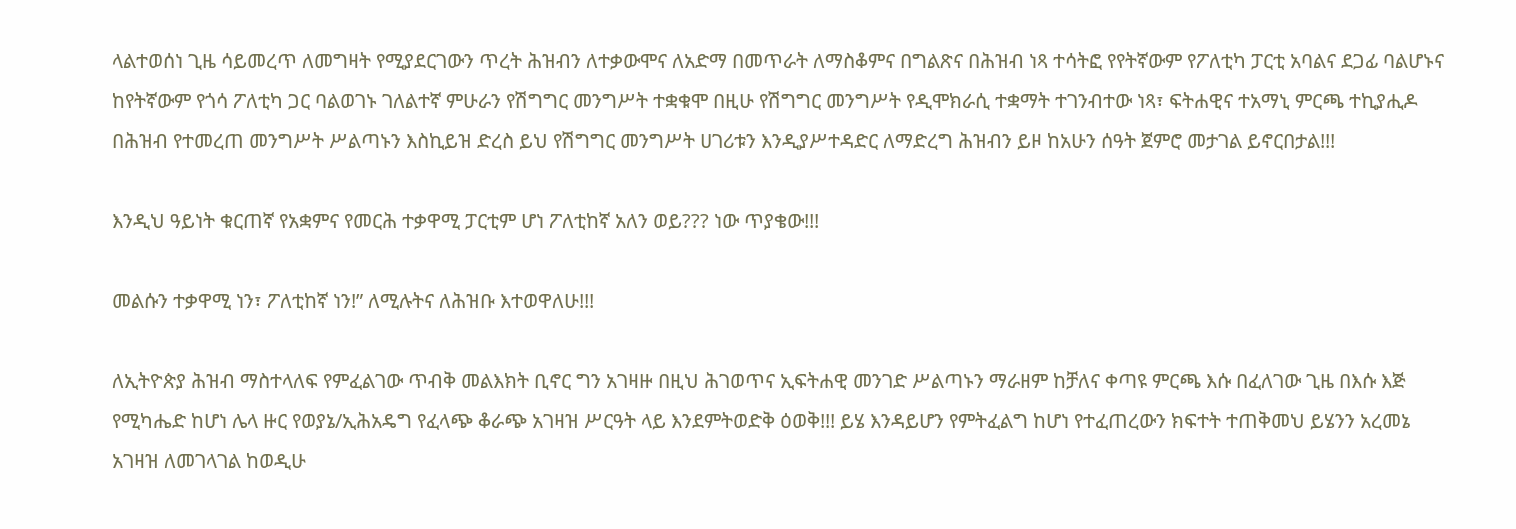ላልተወሰነ ጊዜ ሳይመረጥ ለመግዛት የሚያደርገውን ጥረት ሕዝብን ለተቃውሞና ለአድማ በመጥራት ለማስቆምና በግልጽና በሕዝብ ነጻ ተሳትፎ የየትኛውም የፖለቲካ ፓርቲ አባልና ደጋፊ ባልሆኑና ከየትኛውም የጎሳ ፖለቲካ ጋር ባልወገኑ ገለልተኛ ምሁራን የሽግግር መንግሥት ተቋቁሞ በዚሁ የሽግግር መንግሥት የዲሞክራሲ ተቋማት ተገንብተው ነጻ፣ ፍትሐዊና ተአማኒ ምርጫ ተኪያሒዶ በሕዝብ የተመረጠ መንግሥት ሥልጣኑን እስኪይዝ ድረስ ይህ የሽግግር መንግሥት ሀገሪቱን እንዲያሥተዳድር ለማድረግ ሕዝብን ይዞ ከአሁን ሰዓት ጀምሮ መታገል ይኖርበታል!!!

እንዲህ ዓይነት ቁርጠኛ የአቋምና የመርሕ ተቃዋሚ ፓርቲም ሆነ ፖለቲከኛ አለን ወይ??? ነው ጥያቄው!!!

መልሱን ተቃዋሚ ነን፣ ፖለቲከኛ ነን!” ለሚሉትና ለሕዝቡ እተወዋለሁ!!!

ለኢትዮጵያ ሕዝብ ማስተላለፍ የምፈልገው ጥብቅ መልእክት ቢኖር ግን አገዛዙ በዚህ ሕገወጥና ኢፍትሐዊ መንገድ ሥልጣኑን ማራዘም ከቻለና ቀጣዩ ምርጫ እሱ በፈለገው ጊዜ በእሱ እጅ የሚካሔድ ከሆነ ሌላ ዙር የወያኔ/ኢሕአዴግ የፈላጭ ቆራጭ አገዛዝ ሥርዓት ላይ እንደምትወድቅ ዕወቅ!!! ይሄ እንዳይሆን የምትፈልግ ከሆነ የተፈጠረውን ክፍተት ተጠቅመህ ይሄንን አረመኔ አገዛዝ ለመገላገል ከወዲሁ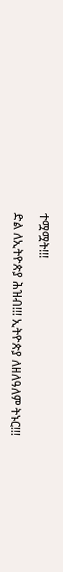ተሟሟት!!!

ድል ለኢትዮጵያ ሕዝብ!!! ኢትዮጵያ ለዘለዓለም ትኑር!!!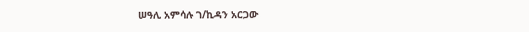ሠዓሊ አምሳሉ ገ/ኪዳን አርጋው